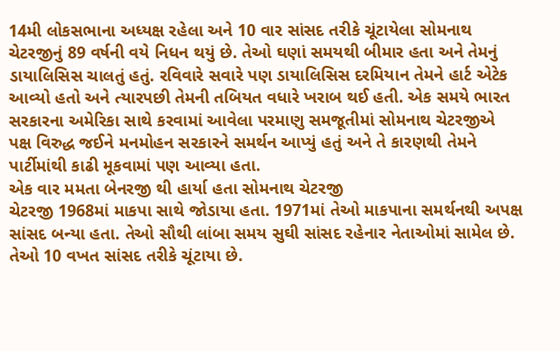14મી લોકસભાના અધ્યક્ષ રહેલા અને 10 વાર સાંસદ તરીકે ચૂંટાયેલા સોમનાથ ચેટરજીનું 89 વર્ષની વયે નિધન થયું છે. તેઓ ઘણાં સમયથી બીમાર હતા અને તેમનું ડાયાલિસિસ ચાલતું હતું. રવિવારે સવારે પણ ડાયાલિસિસ દરમિયાન તેમને હાર્ટ એટેક આવ્યો હતો અને ત્યારપછી તેમની તબિયત વધારે ખરાબ થઈ હતી. એક સમયે ભારત સરકારના અમેરિકા સાથે કરવામાં આવેલા પરમાણુ સમજૂતીમાં સોમનાથ ચેટરજીએ પક્ષ વિરુદ્ધ જઈને મનમોહન સરકારને સમર્થન આપ્યું હતું અને તે કારણથી તેમને પાર્ટીમાંથી કાઢી મૂકવામાં પણ આવ્યા હતા.
એક વાર મમતા બેનરજી થી હાર્યા હતા સોમનાથ ચેટરજી
ચેટરજી 1968માં માકપા સાથે જોડાયા હતા. 1971માં તેઓ માકપાના સમર્થનથી અપક્ષ સાંસદ બન્યા હતા. તેઓ સૌથી લાંબા સમય સુઘી સાંસદ રહેનાર નેતાઓમાં સામેલ છે. તેઓ 10 વખત સાંસદ તરીકે ચૂંટાયા છે.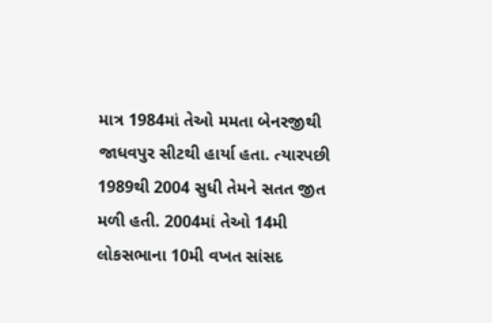માત્ર 1984માં તેઓ મમતા બેનરજીથી જાધવપુર સીટથી હાર્યા હતા. ત્યારપછી 1989થી 2004 સુધી તેમને સતત જીત મળી હતી. 2004માં તેઓ 14મી લોકસભાના 10મી વખત સાંસદ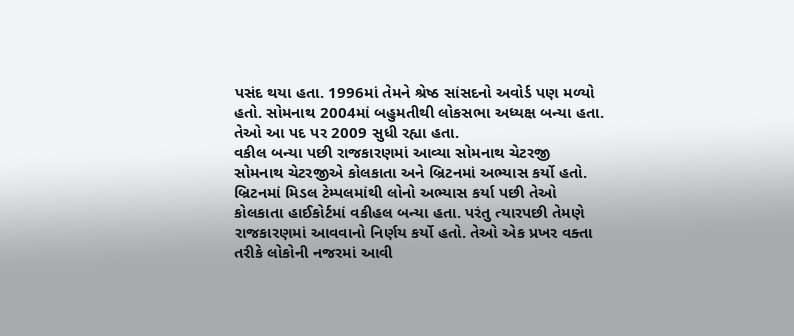પસંદ થયા હતા. 1996માં તેમને શ્રેષ્ઠ સાંસદનો અવોર્ડ પણ મળ્યો હતો. સોમનાથ 2004માં બહુમતીથી લોકસભા અધ્યક્ષ બન્યા હતા. તેઓ આ પદ પર 2009 સુધી રહ્યા હતા.
વકીલ બન્યા પછી રાજકારણમાં આવ્યા સોમનાથ ચેટરજી
સોમનાથ ચેટરજીએ કોલકાતા અને બ્રિટનમાં અભ્યાસ કર્યો હતો. બ્રિટનમાં મિડલ ટેમ્પલમાંથી લોનો અભ્યાસ કર્યા પછી તેઓ કોલકાતા હાઈકોર્ટમાં વકીહલ બન્યા હતા. પરંતુ ત્યારપછી તેમણે રાજકારણમાં આવવાનો નિર્ણય કર્યો હતો. તેઓ એક પ્રખર વક્તા તરીકે લોકોની નજરમાં આવી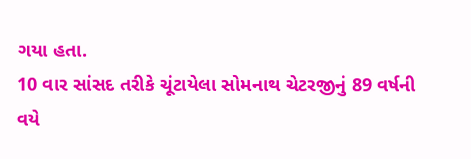ગયા હતા.
10 વાર સાંસદ તરીકે ચૂંટાયેલા સોમનાથ ચેટરજીનું 89 વર્ષની વયે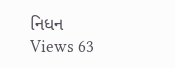નિધન
Views 63